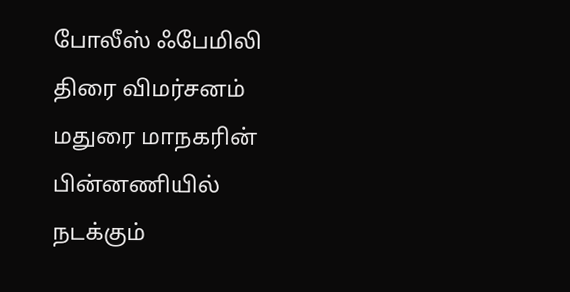போலீஸ் ஃபேமிலி திரை விமர்சனம்
மதுரை மாநகரின் பின்னணியில் நடக்கும்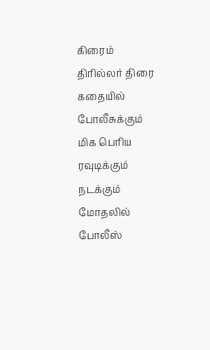கிரைம் திரில்லர் திரை கதையில் போலீசுக்கும் மிக பெரிய ரவுடிக்கும் நடக்கும் மோதலில் போலீஸ்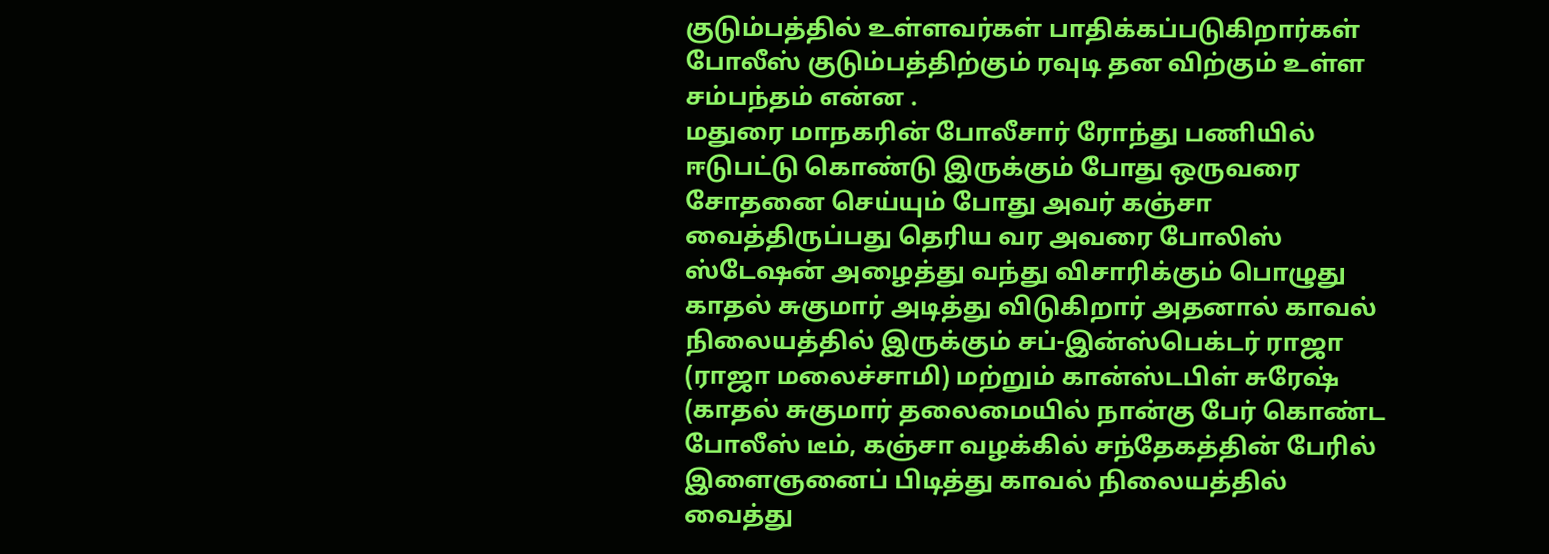குடும்பத்தில் உள்ளவர்கள் பாதிக்கப்படுகிறார்கள் போலீஸ் குடும்பத்திற்கும் ரவுடி தன விற்கும் உள்ள சம்பந்தம் என்ன .
மதுரை மாநகரின் போலீசார் ரோந்து பணியில் ஈடுபட்டு கொண்டு இருக்கும் போது ஒருவரை சோதனை செய்யும் போது அவர் கஞ்சா வைத்திருப்பது தெரிய வர அவரை போலிஸ் ஸ்டேஷன் அழைத்து வந்து விசாரிக்கும் பொழுது காதல் சுகுமார் அடித்து விடுகிறார் அதனால் காவல் நிலையத்தில் இருக்கும் சப்-இன்ஸ்பெக்டர் ராஜா (ராஜா மலைச்சாமி) மற்றும் கான்ஸ்டபிள் சுரேஷ் (காதல் சுகுமார் தலைமையில் நான்கு பேர் கொண்ட போலீஸ் டீம், கஞ்சா வழக்கில் சந்தேகத்தின் பேரில் இளைஞனைப் பிடித்து காவல் நிலையத்தில் வைத்து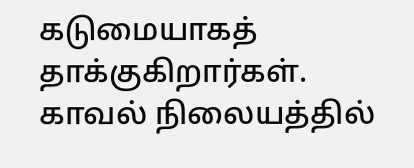கடுமையாகத் தாக்குகிறார்கள்.
காவல் நிலையத்தில்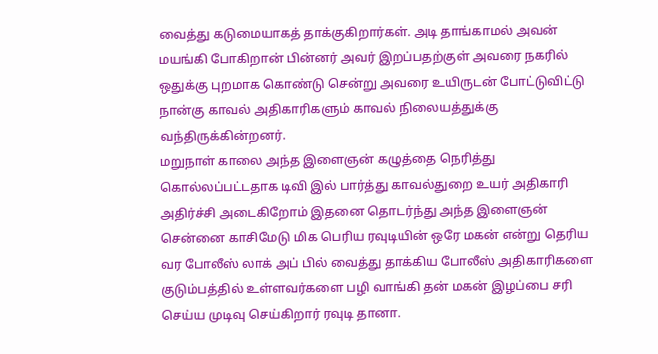வைத்து கடுமையாகத் தாக்குகிறார்கள். அடி தாங்காமல் அவன் மயங்கி போகிறான் பின்னர் அவர் இறப்பதற்குள் அவரை நகரில் ஒதுக்கு புறமாக கொண்டு சென்று அவரை உயிருடன் போட்டுவிட்டு நான்கு காவல் அதிகாரிகளும் காவல் நிலையத்துக்கு வந்திருக்கின்றனர்.
மறுநாள் காலை அந்த இளைஞன் கழுத்தை நெரித்து கொல்லப்பட்டதாக டிவி இல் பார்த்து காவல்துறை உயர் அதிகாரி அதிர்ச்சி அடைகிறோம் இதனை தொடர்ந்து அந்த இளைஞன் சென்னை காசிமேடு மிக பெரிய ரவுடியின் ஒரே மகன் என்று தெரிய வர போலீஸ் லாக் அப் பில் வைத்து தாக்கிய போலீஸ் அதிகாரிகளை குடும்பத்தில் உள்ளவர்களை பழி வாங்கி தன் மகன் இழப்பை சரி செய்ய முடிவு செய்கிறார் ரவுடி தானா.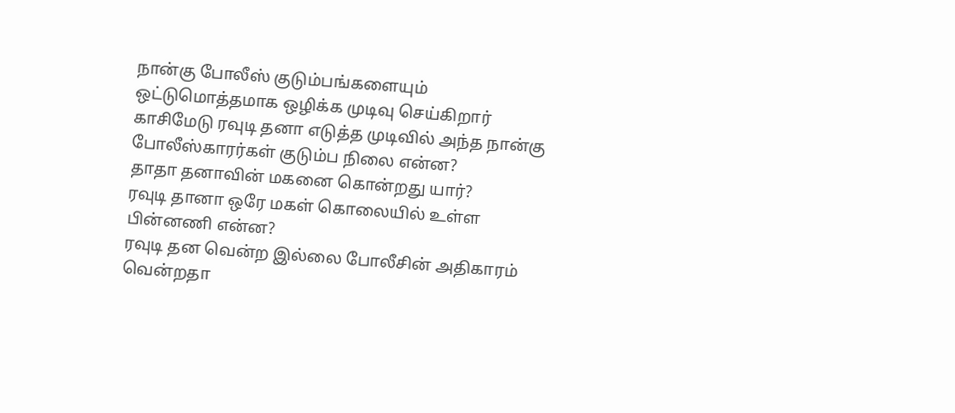நான்கு போலீஸ் குடும்பங்களையும் ஒட்டுமொத்தமாக ஒழிக்க முடிவு செய்கிறார் காசிமேடு ரவுடி தனா எடுத்த முடிவில் அந்த நான்கு போலீஸ்காரர்கள் குடும்ப நிலை என்ன?
தாதா தனாவின் மகனை கொன்றது யார்?
ரவுடி தானா ஒரே மகள் கொலையில் உள்ள பின்னணி என்ன?
ரவுடி தன வென்ற இல்லை போலீசின் அதிகாரம் வென்றதா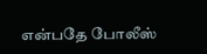என்பதே போலீஸ்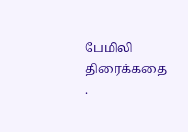பேமிலி திரைக்கதை .